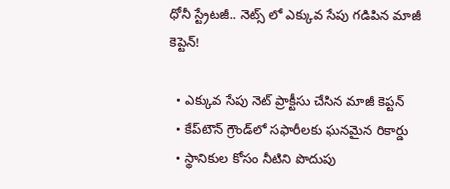ధోనీ స్ట్రేటజీ.. నెట్స్ లో ఎక్కువ సేపు గడిపిన మాజీ కెప్టెన్!

  • ఎక్కువ సేపు నెట్ ప్రాక్టీసు చేసిన మాజీ కెప్టన్
  • కేప్‌టౌన్ గ్రౌండ్‌లో సఫారీలకు ఘనమైన రికార్డు
  • స్థానికుల కోసం నీటిని పొదుపు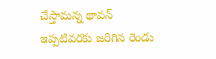చేస్తామన్న థావన్
ఇప్పటివరకు జరిగిన రెండు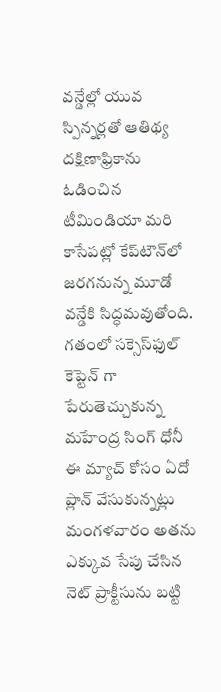వన్డేల్లో యువ స్పిన్నర్లతో ఆతిథ్య దక్షిణాఫ్రికాను ఓడించిన టీమిండియా మరి కాసేపట్లో కేప్‌టౌన్‌లో జరగనున్న మూడో వన్డేకి సిద్ధమవుతోంది. గతంలో సక్సెస్‌ఫుల్ కెప్టెన్ గా పేరుతెచ్చుకున్న మహేంద్ర సింగ్ ధోనీ ఈ మ్యాచ్‌ కోసం ఏదో ప్లాన్ వేసుకున్నట్లు మంగళవారం అతను ఎక్కువ సేపు చేసిన నెట్ ప్రాక్టీసును బట్టి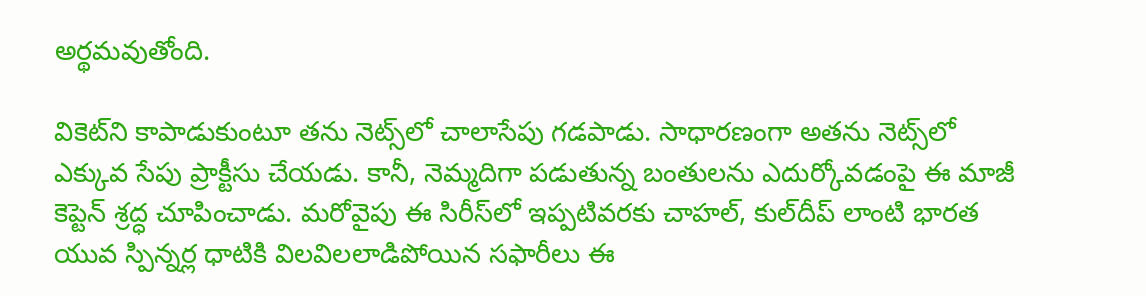అర్థమవుతోంది.

వికెట్‌ని కాపాడుకుంటూ తను నెట్స్‌లో చాలాసేపు గడపాడు. సాధారణంగా అతను నెట్స్‌లో ఎక్కువ సేపు ప్రాక్టీసు చేయడు. కానీ, నెమ్మదిగా పడుతున్న బంతులను ఎదుర్కోవడంపై ఈ మాజీ కెప్టెన్ శ్రద్ధ చూపించాడు. మరోవైపు ఈ సిరీస్‌లో ఇప్పటివరకు చాహల్, కుల్‌దీప్ లాంటి భారత యువ స్పిన్నర్ల ధాటికి విలవిలలాడిపోయిన సఫారీలు ఈ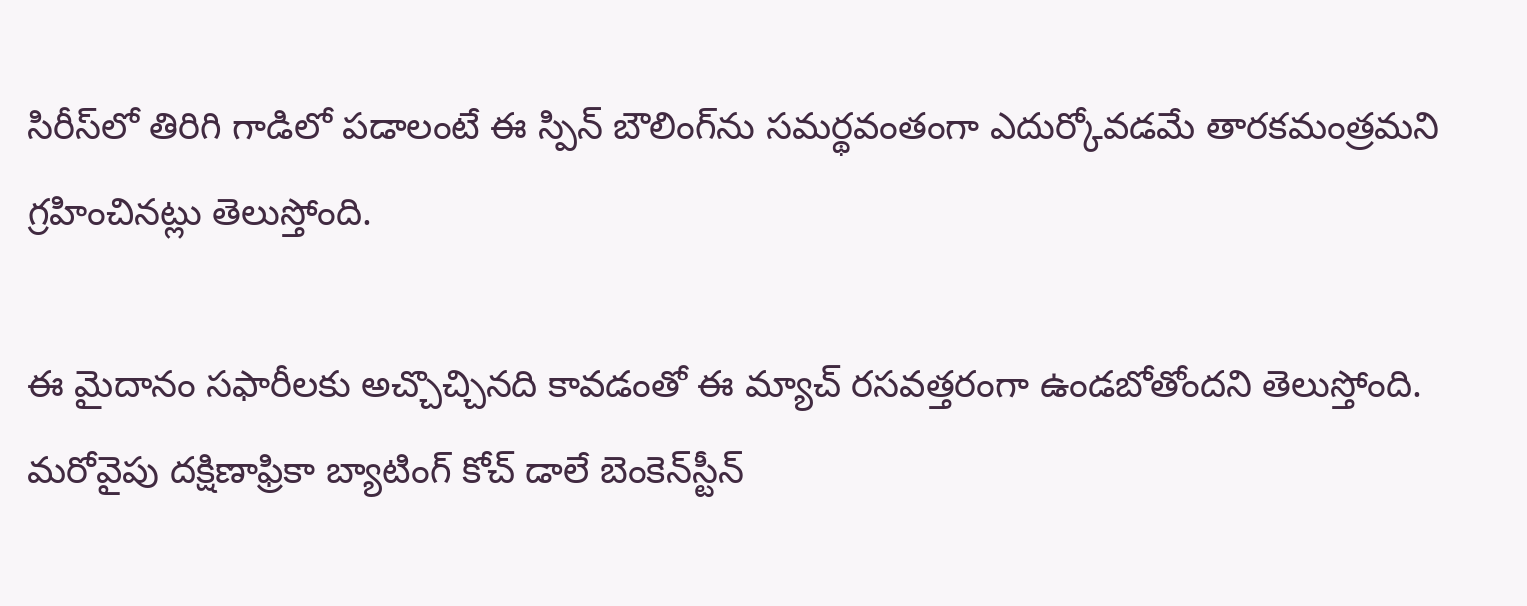సిరీస్‌లో తిరిగి గాడిలో పడాలంటే ఈ స్పిన్ బౌలింగ్‌ను సమర్థవంతంగా ఎదుర్కోవడమే తారకమంత్రమని గ్రహించినట్లు తెలుస్తోంది.

ఈ మైదానం సఫారీలకు అచ్చొచ్చినది కావడంతో ఈ మ్యాచ్ రసవత్తరంగా ఉండబోతోందని తెలుస్తోంది. మరోవైపు దక్షిణాఫ్రికా బ్యాటింగ్ కోచ్ డాలే బెంకెన్‌స్టీన్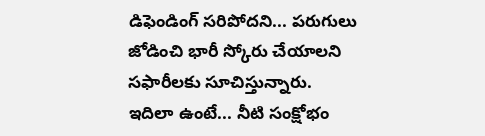డిఫెండింగ్ సరిపోదని... పరుగులు జోడించి భారీ స్కోరు చేయాలని సఫారీలకు సూచిస్తున్నారు. ఇదిలా ఉంటే... నీటి సంక్షోభం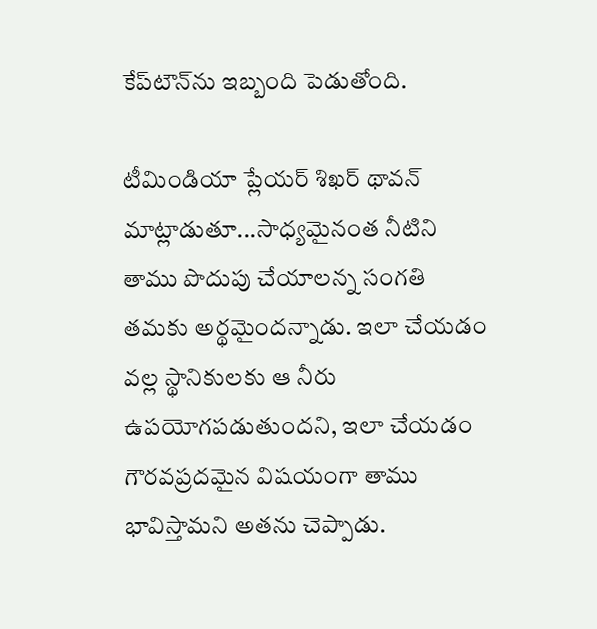కేప్‌టౌన్‌ను ఇబ్బంది పెడుతోంది.

టీమిండియా ప్లేయర్ శిఖర్ థావన్ మాట్లాడుతూ...సాధ్యమైనంత నీటిని తాము పొదుపు చేయాలన్న సంగతి తమకు అర్థమైందన్నాడు. ఇలా చేయడం వల్ల స్థానికులకు ఆ నీరు ఉపయోగపడుతుందని, ఇలా చేయడం గౌరవప్రదమైన విషయంగా తాము భావిస్తామని అతను చెప్పాడు.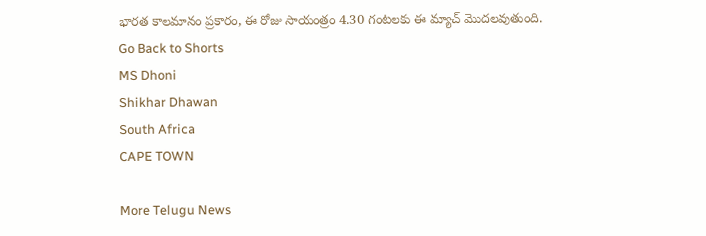భారత కాలమానం ప్రకారం, ఈ రోజు సాయంత్రం 4.30 గంటలకు ఈ మ్యాచ్ మొదలవుతుంది.
Go Back to Shorts
MS Dhoni
Shikhar Dhawan
South Africa
CAPE TOWN

More Telugu News